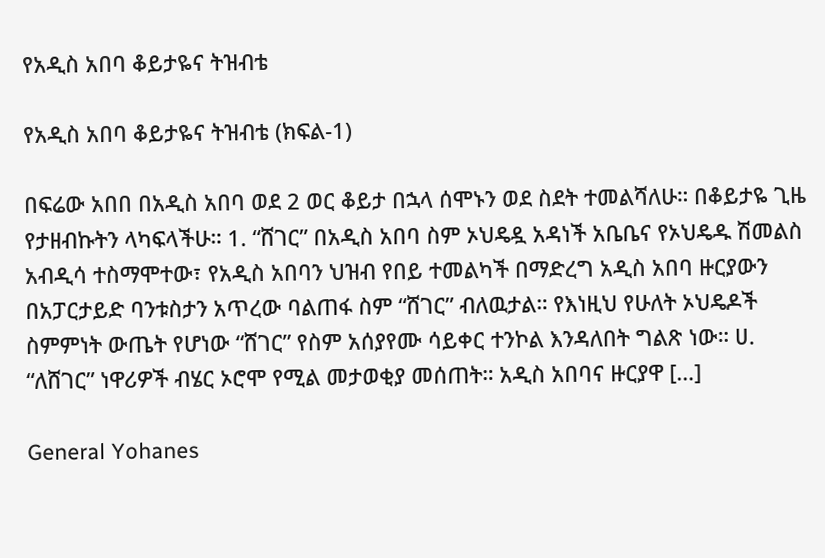የአዲስ አበባ ቆይታዬና ትዝብቴ

የአዲስ አበባ ቆይታዬና ትዝብቴ (ክፍል-1)

በፍሬው አበበ በአዲስ አበባ ወደ 2 ወር ቆይታ በኋላ ሰሞኑን ወደ ስደት ተመልሻለሁ። በቆይታዬ ጊዜ የታዘብኩትን ላካፍላችሁ። 1. “ሸገር” በአዲስ አበባ ስም ኦህዴዷ አዳነች አቤቤና የኦህዴዱ ሽመልስ አብዲሳ ተስማሞተው፣ የአዲስ አበባን ህዝብ የበይ ተመልካች በማድረግ አዲስ አበባ ዙርያውን በአፓርታይድ ባንቱስታን አጥረው ባልጠፋ ስም “ሸገር” ብለዉታል። የእነዚህ የሁለት ኦህዴዶች ስምምነት ውጤት የሆነው “ሸገር” የስም አሰያየሙ ሳይቀር ተንኮል እንዳለበት ግልጽ ነው። ሀ. “ለሸገር” ነዋሪዎች ብሄር ኦሮሞ የሚል መታወቂያ መሰጠት። አዲስ አበባና ዙርያዋ […]

General Yohanes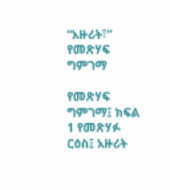“አዙሪት፣” የመጽሃፍ ግምገማ

የመጽሃፍ ግምገማ፤ ክፍል 1 የመጽሃፉ ርዕስ፤ አዙሪት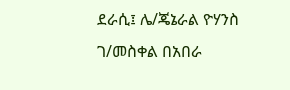ደራሲ፤ ሌ/ጄኔራል ዮሃንስ ገ/መስቀል በአበራ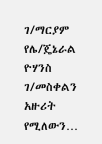ገ/ማርያም የሌ/ጄኔራል ዮሃንስ ገ/መስቀልን አዙሪት የሚለውን…